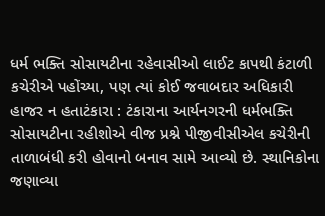ધર્મ ભક્તિ સોસાયટીના રહેવાસીઓ લાઈટ કાપથી કંટાળી કચેરીએ પહોંચ્યા, પણ ત્યાં કોઈ જવાબદાર અધિકારી હાજર ન હતાટંકારા : ટંકારાના આર્યનગરની ધર્મભક્તિ સોસાયટીના રહીશોએ વીજ પ્રશ્ને પીજીવીસીએલ કચેરીની તાળાબંધી કરી હોવાનો બનાવ સામે આવ્યો છે. સ્થાનિકોના જણાવ્યા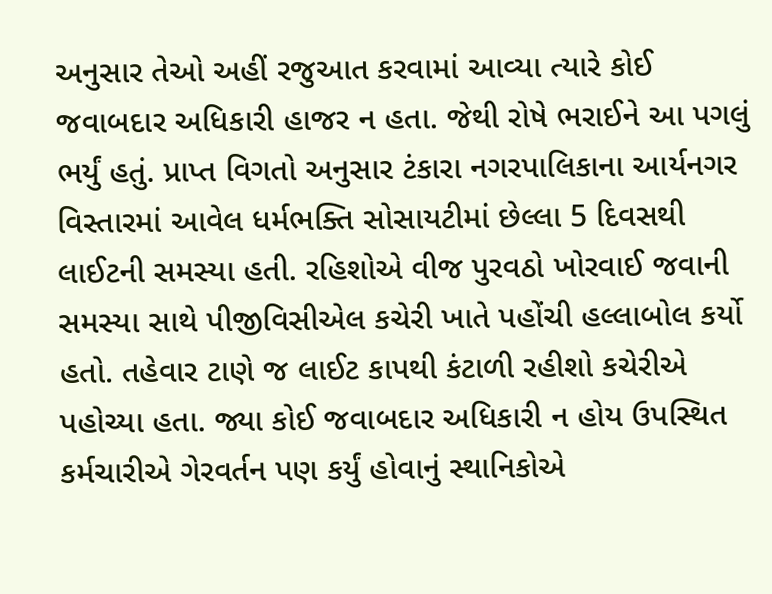અનુસાર તેઓ અહીં રજુઆત કરવામાં આવ્યા ત્યારે કોઈ જવાબદાર અધિકારી હાજર ન હતા. જેથી રોષે ભરાઈને આ પગલું ભર્યું હતું. પ્રાપ્ત વિગતો અનુસાર ટંકારા નગરપાલિકાના આર્યનગર વિસ્તારમાં આવેલ ધર્મભક્તિ સોસાયટીમાં છેલ્લા 5 દિવસથી લાઈટની સમસ્યા હતી. રહિશોએ વીજ પુરવઠો ખોરવાઈ જવાની સમસ્યા સાથે પીજીવિસીએલ કચેરી ખાતે પહોંચી હલ્લાબોલ કર્યો હતો. તહેવાર ટાણે જ લાઈટ કાપથી કંટાળી રહીશો કચેરીએ પહોચ્યા હતા. જ્યા કોઈ જવાબદાર અધિકારી ન હોય ઉપસ્થિત કર્મચારીએ ગેરવર્તન પણ કર્યું હોવાનું સ્થાનિકોએ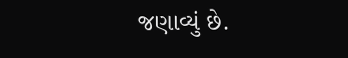જણાવ્યું છે.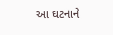આ ઘટનાને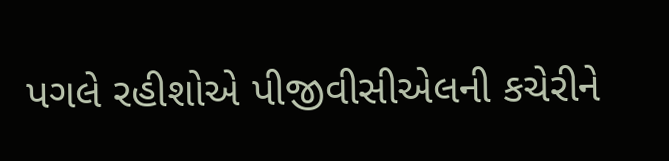પગલે રહીશોએ પીજીવીસીએલની કચેરીને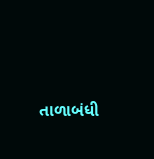તાળાબંધી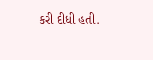કરી દીધી હતી.